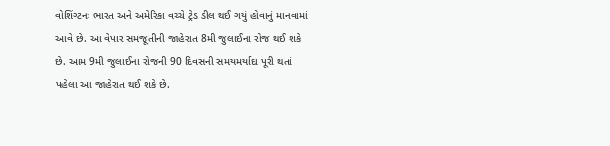વોશિંગ્ટનઃ ભારત અને અમેરિકા વચ્ચે ટ્રેડ ડીલ થઈ ગયું હોવાનું માનવામાં આવે છે. આ વેપાર સમજૂતીની જાહેરાત 8મી જુલાઈના રોજ થઈ શકે છે. આમ 9મી જુલાઈના રોજની 90 દિવસની સમયમર્યાદા પૂરી થતાં પહેલા આ જાહેરાત થઈ શકે છે.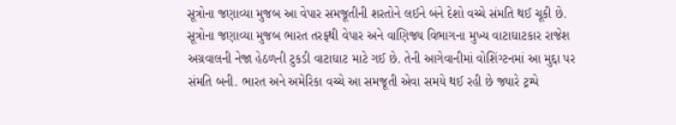સૂત્રોના જણાવ્યા મુજબ આ વેપાર સમજૂતીની શરતોને લઈને બંને દેશો વચ્ચે સંમતિ થઈ ચૂકી છે.
સૂત્રોના જણાવ્યા મુજબ ભારત તરફથી વેપાર અને વાણિજ્ય વિભાગના મુખ્ય વાટાઘાટકાર રાજેશ અગ્રવાલની નેજા હેઠળની ટુકડી વાટાઘાટ માટે ગઈ છે. તેની આગેવાનીમાં વોશિંગ્ટનમાં આ મુદ્દા પર સંમતિ બની. ભારત અને અમેરિકા વચ્ચે આ સમજૂતી એવા સમયે થઈ રહી છે જ્યારે ટ્રમ્પે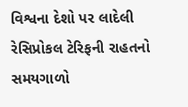વિશ્વના દેશો પર લાદેલી રેસિપ્રોકલ ટેરિફની રાહતનો સમયગાળો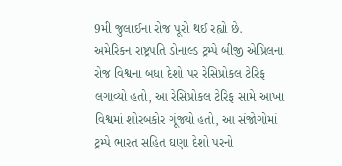9મી જુલાઈના રોજ પૂરો થઈ રહ્યો છે.
અમેરિકન રાષ્ટ્રપતિ ડોનાલ્ડ ટ્રમ્પે બીજી એપ્રિલના રોજ વિશ્વના બધા દેશો પર રેસિપ્રોકલ ટેરિફ લગાવ્યો હતો, આ રેસિપ્રોકલ ટેરિફ સામે આખા વિશ્વમાં શોરબકોર ગૂંજ્યો હતો, આ સંજોગોમાં ટ્રમ્પે ભારત સહિત ઘણા દેશો પરનો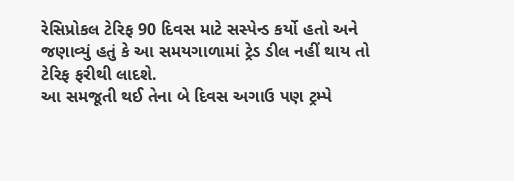રેસિપ્રોકલ ટેરિફ 90 દિવસ માટે સસ્પેન્ડ કર્યો હતો અને જણાવ્યું હતું કે આ સમયગાળામાં ટ્રેડ ડીલ નહીં થાય તો ટેરિફ ફરીથી લાદશે.
આ સમજૂતી થઈ તેના બે દિવસ અગાઉ પણ ટ્રમ્પે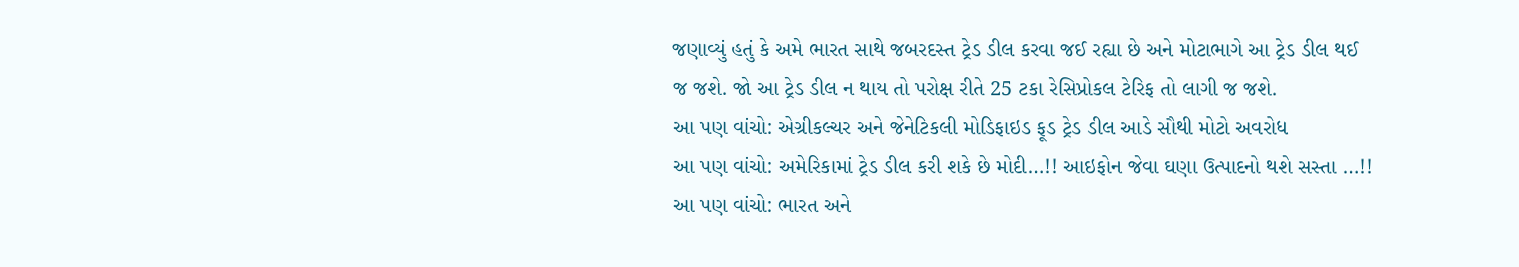જણાવ્યું હતું કે અમે ભારત સાથે જબરદસ્ત ટ્રેડ ડીલ કરવા જઈ રહ્યા છે અને મોટાભાગે આ ટ્રેડ ડીલ થઈ જ જશે. જો આ ટ્રેડ ડીલ ન થાય તો પરોક્ષ રીતે 25 ટકા રેસિપ્રોકલ ટેરિફ તો લાગી જ જશે.
આ પણ વાંચો: એગ્રીકલ્ચર અને જેનેટિકલી મોડિફાઇડ ફૂડ ટ્રેડ ડીલ આડે સૌથી મોટો અવરોધ
આ પણ વાંચો: અમેરિકામાં ટ્રેડ ડીલ કરી શકે છે મોદી…!! આઇફોન જેવા ઘણા ઉત્પાદનો થશે સસ્તા …!!
આ પણ વાંચો: ભારત અને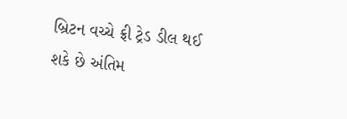બ્રિટન વચ્ચે ફ્રી ટ્રેડ ડીલ થઈ શકે છે અંતિમ